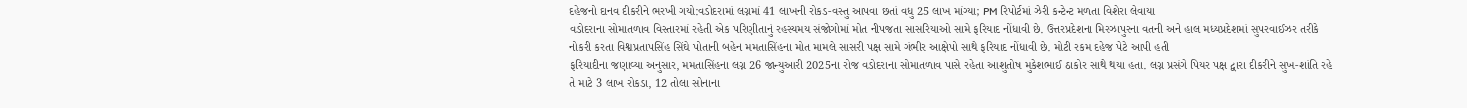દહેજનો દાનવ દીકરીને ભરખી ગયો:વડોદરામાં લગ્નમાં 41 લાખની રોકડ-વસ્તુ આપવા છતાં વધુ 25 લાખ માંગ્યા; PM રિપોર્ટમાં ઝેરી કન્ટેન્ટ મળતા વિશેરા લેવાયા
વડોદરાના સોમાતળાવ વિસ્તારમાં રહેતી એક પરિણીતાનું રહસ્યમય સંજોગોમાં મોત નીપજતા સાસરિયાઓ સામે ફરિયાદ નોંધાવી છે. ઉત્તરપ્રદેશના મિરઝાપુરના વતની અને હાલ મધ્યપ્રદેશમાં સુપરવાઈઝર તરીકે નોકરી કરતા વિશ્વપ્રતાપસિંહ સિંઘે પોતાની બહેન મમતાસિંહના મોત મામલે સાસરી પક્ષ સામે ગંભીર આક્ષેપો સાથે ફરિયાદ નોંધાવી છે. મોટી રકમ દહેજ પેટે આપી હતી
ફરિયાદીના જણાવ્યા અનુસાર, મમતાસિંહના લગ્ન 26 જાન્યુઆરી 2025ના રોજ વડોદરાના સોમાતળાવ પાસે રહેતા આશુતોષ મુકેશભાઈ ઠાકોર સાથે થયા હતા. લગ્ન પ્રસંગે પિયર પક્ષ દ્વારા દીકરીને સુખ-શાંતિ રહે તે માટે 3 લાખ રોકડા, 12 તોલા સોનાના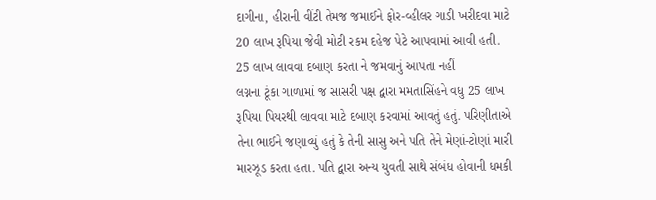દાગીના, હીરાની વીંટી તેમજ જમાઈને ફોર-વ્હીલર ગાડી ખરીદવા માટે 20 લાખ રૂપિયા જેવી મોટી રકમ દહેજ પેટે આપવામાં આવી હતી. 25 લાખ લાવવા દબાણ કરતા ને જમવાનું આપતા નહીં
લગ્નના ટૂંકા ગાળામાં જ સાસરી પક્ષ દ્વારા મમતાસિંહને વધુ 25 લાખ રૂપિયા પિયરથી લાવવા માટે દબાણ કરવામાં આવતું હતું. પરિણીતાએ તેના ભાઈને જણાવ્યું હતું કે તેની સાસુ અને પતિ તેને મેણાં-ટોણાં મારી મારઝૂડ કરતા હતા. પતિ દ્વારા અન્ય યુવતી સાથે સંબંધ હોવાની ધમકી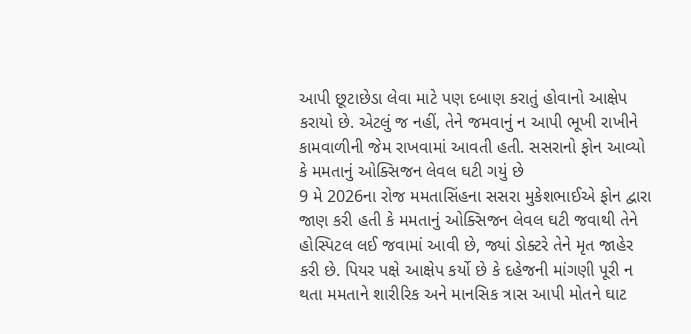આપી છૂટાછેડા લેવા માટે પણ દબાણ કરાતું હોવાનો આક્ષેપ કરાયો છે. એટલું જ નહીં, તેને જમવાનું ન આપી ભૂખી રાખીને કામવાળીની જેમ રાખવામાં આવતી હતી. સસરાનો ફોન આવ્યો કે મમતાનું ઓક્સિજન લેવલ ઘટી ગયું છે
9 મે 2026ના રોજ મમતાસિંહના સસરા મુકેશભાઈએ ફોન દ્વારા જાણ કરી હતી કે મમતાનું ઓક્સિજન લેવલ ઘટી જવાથી તેને હોસ્પિટલ લઈ જવામાં આવી છે, જ્યાં ડોક્ટરે તેને મૃત જાહેર કરી છે. પિયર પક્ષે આક્ષેપ કર્યો છે કે દહેજની માંગણી પૂરી ન થતા મમતાને શારીરિક અને માનસિક ત્રાસ આપી મોતને ઘાટ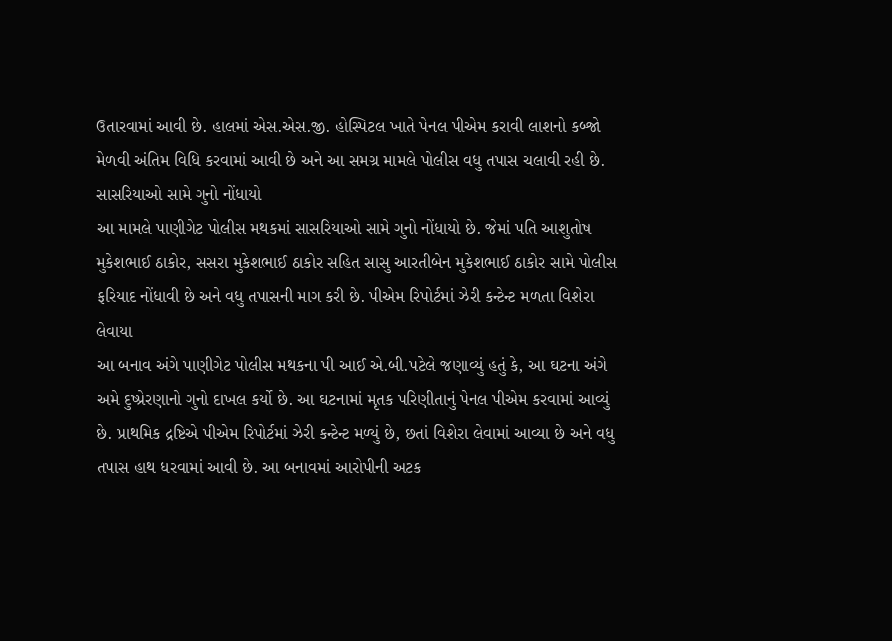ઉતારવામાં આવી છે. હાલમાં એસ.એસ.જી. હોસ્પિટલ ખાતે પેનલ પીએમ કરાવી લાશનો કબ્જો મેળવી અંતિમ વિધિ કરવામાં આવી છે અને આ સમગ્ર મામલે પોલીસ વધુ તપાસ ચલાવી રહી છે. સાસરિયાઓ સામે ગુનો નોંધાયો
આ મામલે પાણીગેટ પોલીસ મથકમાં સાસરિયાઓ સામે ગુનો નોંધાયો છે. જેમાં પતિ આશુતોષ મુકેશભાઈ ઠાકોર, સસરા મુકેશભાઈ ઠાકોર સહિત સાસુ આરતીબેન મુકેશભાઈ ઠાકોર સામે પોલીસ ફરિયાદ નોંધાવી છે અને વધુ તપાસની માગ કરી છે. પીએમ રિપોર્ટમાં ઝેરી કન્ટેન્ટ મળતા વિશેરા લેવાયા
આ બનાવ અંગે પાણીગેટ પોલીસ મથકના પી આઈ એ.બી.પટેલે જણાવ્યું હતું કે, આ ઘટના અંગે અમે દુષ્પ્રેરણાનો ગુનો દાખલ કર્યો છે. આ ઘટનામાં મૃતક પરિણીતાનું પેનલ પીએમ કરવામાં આવ્યું છે. પ્રાથમિક દ્રષ્ટિએ પીએમ રિપોર્ટમાં ઝેરી કન્ટેન્ટ મળ્યું છે, છતાં વિશેરા લેવામાં આવ્યા છે અને વધુ તપાસ હાથ ધરવામાં આવી છે. આ બનાવમાં આરોપીની અટક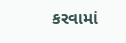કરવામાં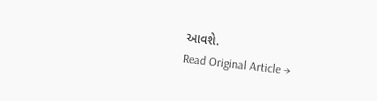આવશે.
Read Original Article →